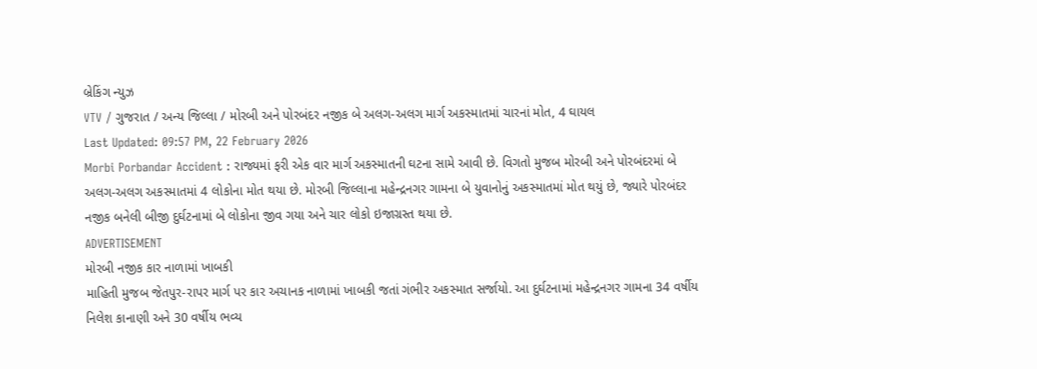બ્રેકિંગ ન્યુઝ
VTV / ગુજરાત / અન્ય જિલ્લા / મોરબી અને પોરબંદર નજીક બે અલગ-અલગ માર્ગ અકસ્માતમાં ચારનાં મોત, 4 ઘાયલ
Last Updated: 09:57 PM, 22 February 2026
Morbi Porbandar Accident : રાજ્યમાં ફરી એક વાર માર્ગ અકસ્માતની ઘટના સામે આવી છે. વિગતો મુજબ મોરબી અને પોરબંદરમાં બે અલગ-અલગ અકસ્માતમાં 4 લોકોના મોત થયા છે. મોરબી જિલ્લાના મહેન્દ્રનગર ગામના બે યુવાનોનું અકસ્માતમાં મોત થયું છે, જ્યારે પોરબંદર નજીક બનેલી બીજી દુર્ઘટનામાં બે લોકોના જીવ ગયા અને ચાર લોકો ઇજાગ્રસ્ત થયા છે.
ADVERTISEMENT
મોરબી નજીક કાર નાળામાં ખાબકી
માહિતી મુજબ જેતપુર-રાપર માર્ગ પર કાર અચાનક નાળામાં ખાબકી જતાં ગંભીર અકસ્માત સર્જાયો. આ દુર્ઘટનામાં મહેન્દ્રનગર ગામના 34 વર્ષીય નિલેશ કાનાણી અને 30 વર્ષીય ભવ્ય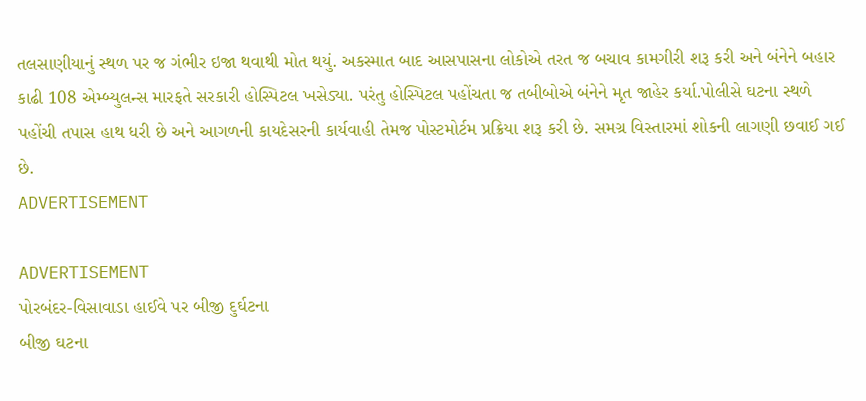તલસાણીયાનું સ્થળ પર જ ગંભીર ઇજા થવાથી મોત થયું. અકસ્માત બાદ આસપાસના લોકોએ તરત જ બચાવ કામગીરી શરૂ કરી અને બંનેને બહાર કાઢી 108 એમ્બ્યુલન્સ મારફતે સરકારી હોસ્પિટલ ખસેડ્યા. પરંતુ હોસ્પિટલ પહોંચતા જ તબીબોએ બંનેને મૃત જાહેર કર્યા.પોલીસે ઘટના સ્થળે પહોંચી તપાસ હાથ ધરી છે અને આગળની કાયદેસરની કાર્યવાહી તેમજ પોસ્ટમોર્ટમ પ્રક્રિયા શરૂ કરી છે. સમગ્ર વિસ્તારમાં શોકની લાગણી છવાઈ ગઈ છે.
ADVERTISEMENT

ADVERTISEMENT
પોરબંદર-વિસાવાડા હાઈવે પર બીજી દુર્ઘટના
બીજી ઘટના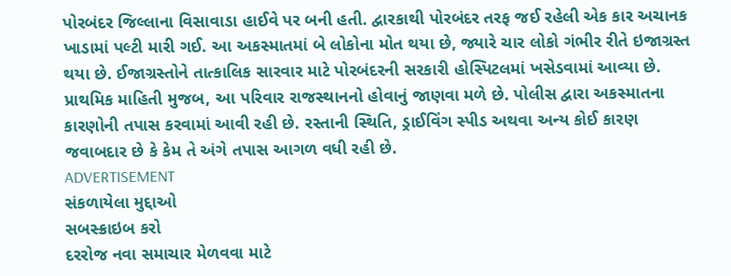પોરબંદર જિલ્લાના વિસાવાડા હાઈવે પર બની હતી. દ્વારકાથી પોરબંદર તરફ જઈ રહેલી એક કાર અચાનક ખાડામાં પલ્ટી મારી ગઈ. આ અકસ્માતમાં બે લોકોના મોત થયા છે, જ્યારે ચાર લોકો ગંભીર રીતે ઇજાગ્રસ્ત થયા છે. ઈજાગ્રસ્તોને તાત્કાલિક સારવાર માટે પોરબંદરની સરકારી હોસ્પિટલમાં ખસેડવામાં આવ્યા છે. પ્રાથમિક માહિતી મુજબ, આ પરિવાર રાજસ્થાનનો હોવાનું જાણવા મળે છે. પોલીસ દ્વારા અકસ્માતના કારણોની તપાસ કરવામાં આવી રહી છે. રસ્તાની સ્થિતિ, ડ્રાઈવિંગ સ્પીડ અથવા અન્ય કોઈ કારણ જવાબદાર છે કે કેમ તે અંગે તપાસ આગળ વધી રહી છે.
ADVERTISEMENT
સંકળાયેલા મુદ્દાઓ
સબસ્ક્રાઇબ કરો
દરરોજ નવા સમાચાર મેળવવા માટે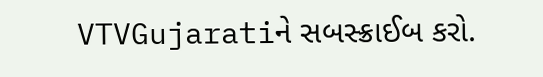VTVGujaratiને સબસ્ક્રાઈબ કરો.